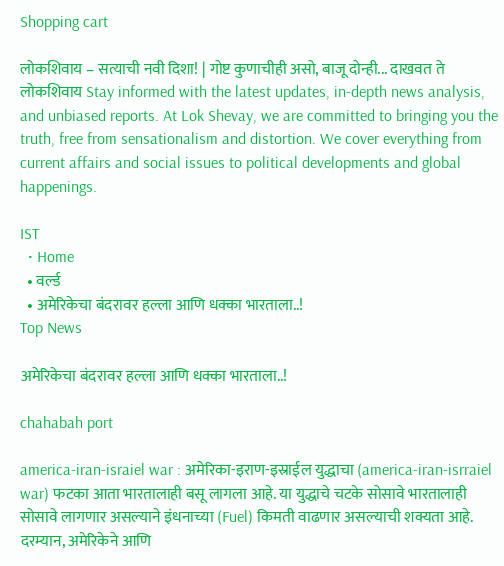Shopping cart

लोकशिवाय – सत्याची नवी दिशा! | गोष्ट कुणाचीही असो, बाजू दोन्ही... दाखवत ते लोकशिवाय Stay informed with the latest updates, in-depth news analysis, and unbiased reports. At Lok Shevay, we are committed to bringing you the truth, free from sensationalism and distortion. We cover everything from current affairs and social issues to political developments and global happenings.

IST
  • Home
  • वर्ल्ड
  • अमेरिकेचा बंदरावर हल्ला आणि धक्का भारताला..!
Top News

अमेरिकेचा बंदरावर हल्ला आणि धक्का भारताला..!

chahabah port

america-iran-israiel war : अमेरिका-इराण-इस्राईल युद्धाचा (america-iran-isrraiel war) फटका आता भारतालाही बसू लागला आहे. या युद्धाचे चटके सोसावे भारतालाही सोसावे लागणार असल्याने इंधनाच्या (Fuel) किमती वाढणार असल्याची शक्यता आहे. दरम्यान, अमेरिकेने आणि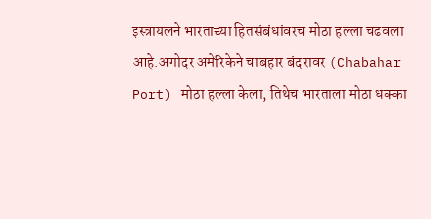इस्त्रायलने भारताच्या हितसंबंधांवरच मोठा हल्ला चढवला आहे.अगोदर अमेरिकेने चाबहार बंदरावर (Chabahar Port) मोठा हल्ला केला, तिथेच भारताला मोठा धक्का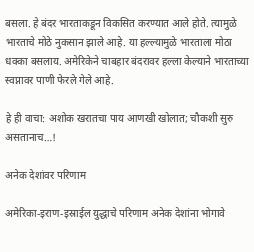बसला. हे बंदर भारताकडून विकसित करण्यात आले होते. त्यामुळे भारताचे मोठे नुकसान झाले आहे. या हल्ल्यामुळे भारताला मोठा धक्का बसलाय. अमेरिकेने चाबहार बंदरावर हल्ला केल्याने भारताच्या स्वप्नावर पाणी फेरले गेले आहे.

हे ही वाचा: अशोक खरातचा पाय आणखी खोलात; चौकशी सुरु असतानाच…!

अनेक देशांवर परिणाम

अमेरिका-इराण-इस्राईल युद्धाचे परिणाम अनेक देशांना भोगावे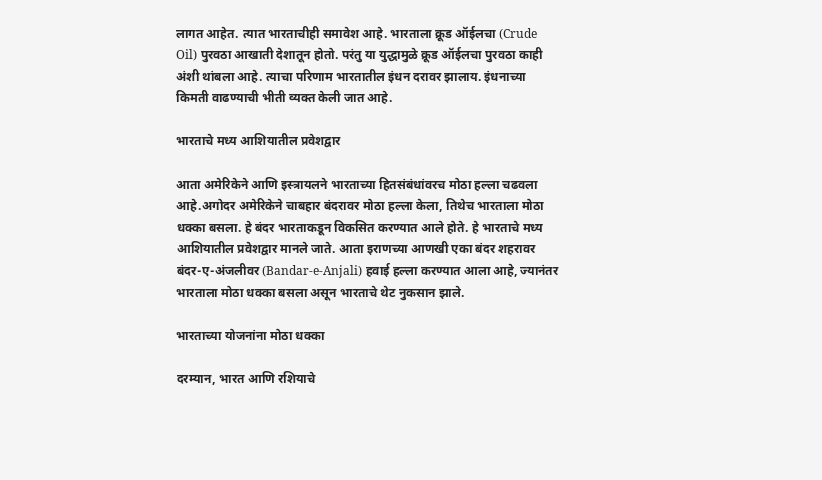लागत आहेत. त्यात भारताचीही समावेश आहे. भारताला क्रूड ऑईलचा (Crude Oil) पुरवठा आखाती देशातून होतो. परंतु या युद्धामुळे क्रूड ऑईलचा पुरवठा काही अंशी थांबला आहे. त्याचा परिणाम भारतातील इंधन दरावर झालाय. इंधनाच्या किमती वाढण्याची भीती व्यक्त केली जात आहे.

भारताचे मध्य आशियातील प्रवेशद्वार

आता अमेरिकेने आणि इस्त्रायलने भारताच्या हितसंबंधांवरच मोठा हल्ला चढवला आहे.अगोदर अमेरिकेने चाबहार बंदरावर मोठा हल्ला केला, तिथेच भारताला मोठा धक्का बसला. हे बंदर भारताकडून विकसित करण्यात आले होते. हे भारताचे मध्य आशियातील प्रवेशद्वार मानले जाते. आता इराणच्या आणखी एका बंदर शहरावर बंदर-ए-अंजलीवर (Bandar-e-Anjali) हवाई हल्ला करण्यात आला आहे, ज्यानंतर भारताला मोठा धक्का बसला असून भारताचे थेट नुकसान झाले.

भारताच्या योजनांना मोठा धक्का

दरम्यान, भारत आणि रशियाचे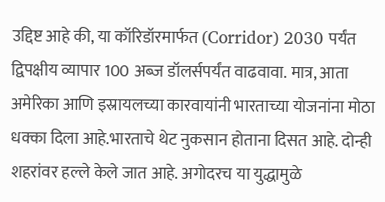उद्दिष्ट आहे की, या कॉरिडॉरमार्फत (Corridor) 2030 पर्यंत द्विपक्षीय व्यापार 100 अब्ज डॉलर्सपर्यंत वाढवावा. मात्र, आता अमेरिका आणि इस्रायलच्या कारवायांनी भारताच्या योजनांना मोठा धक्का दिला आहे.भारताचे थेट नुकसान होताना दिसत आहे. दोन्ही शहरांवर हल्ले केले जात आहे. अगोदरच या युद्धामुळे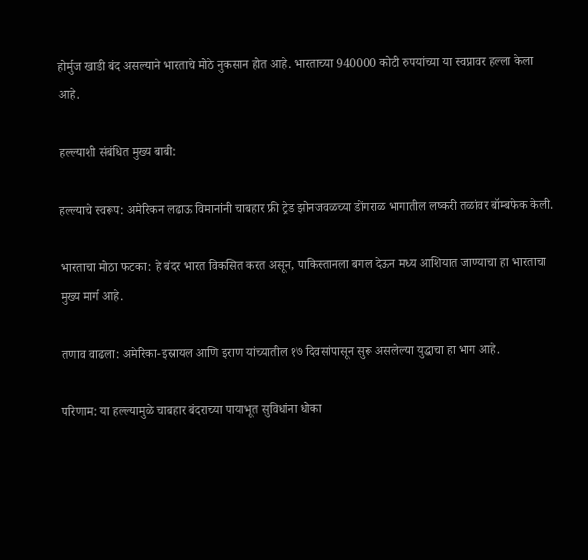होर्मुज खाडी बंद असल्याने भारताचे मोठे नुकसान होत आहे. भारताच्या 940000 कोटी रुपयांच्या या स्वप्नावर हल्ला केला आहे.

हल्ल्याशी संबंधित मुख्य बाबी:

हल्ल्याचे स्वरूप: अमेरिकन लढाऊ विमानांनी चाबहार फ्री ट्रेड झोनजवळच्या डोंगराळ भागातील लष्करी तळांवर बॉम्बफेक केली.

भारताचा मोठा फटका: हे बंदर भारत विकसित करत असून, पाकिस्तानला बगल देऊन मध्य आशियात जाण्याचा हा भारताचा मुख्य मार्ग आहे.

तणाव वाढला: अमेरिका-इस्रायल आणि इराण यांच्यातील १७ दिवसांपासून सुरू असलेल्या युद्धाचा हा भाग आहे.

परिणाम: या हल्ल्यामुळे चाबहार बंदराच्या पायाभूत सुविधांना धोका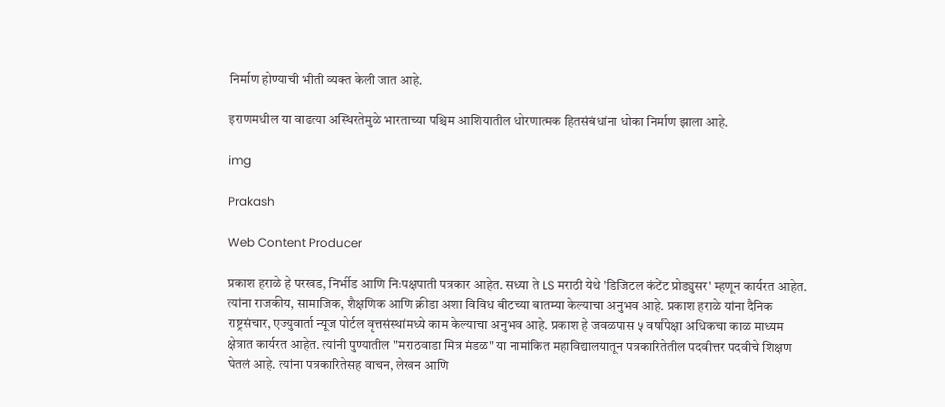निर्माण होण्याची भीती व्यक्त केली जात आहे.

इराणमधील या वाढत्या अस्थिरतेमुळे भारताच्या पश्चिम आशियातील धोरणात्मक हितसंबंधांना धोका निर्माण झाला आहे.

img

Prakash

Web Content Producer

प्रकाश हराळे हे परखड, निर्भीड आणि निःपक्षपाती पत्रकार आहेत. सध्या ते LS मराठी येथे 'डिजिटल कंटेंट प्रोड्युसर' म्हणून कार्यरत आहेत. त्यांना राजकीय, सामाजिक, शैक्षणिक आणि क्रीडा अशा विविध बीटच्या बातम्या केल्याचा अनुभव आहे. प्रकाश हराळे यांना दैनिक राष्ट्रसंचार, एज्युवार्ता न्यूज पोर्टल वृत्तसंस्थांमध्ये काम केल्याचा अनुभव आहे. प्रकाश हे जवळपास ५ वर्षांपेक्षा अधिकचा काळ माध्यम क्षेत्रात कार्यरत आहेत. त्यांनी पुण्यातील "मराठवाडा मित्र मंडळ" या नामांकित महाविद्यालयातून पत्रकारितेतील पदवीत्तर पदवीचे शिक्षण घेतलं आहे. त्यांना पत्रकारितेसह वाचन, लेखन आणि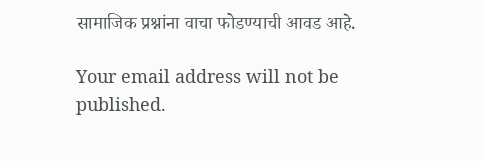सामाजिक प्रश्नांना वाचा फोडण्याची आवड आहे.

Your email address will not be published.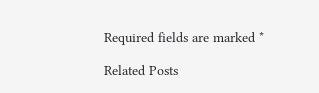Required fields are marked *

Related Posts